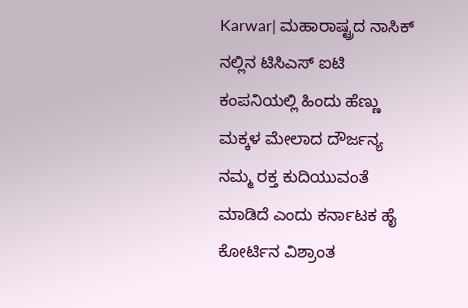Karwar| ಮಹಾರಾಷ್ಟ್ರದ ನಾಸಿಕ್ ನಲ್ಲಿನ ಟಿಸಿಎಸ್ ಐಟಿ ಕಂಪನಿಯಲ್ಲಿ ಹಿಂದು ಹೆಣ್ಣು ಮಕ್ಕಳ ಮೇಲಾದ ದೌರ್ಜನ್ಯ ನಮ್ಮ ರಕ್ತ ಕುದಿಯುವಂತೆ ಮಾಡಿದೆ ಎಂದು ಕರ್ನಾಟಕ ಹೈ ಕೋರ್ಟಿನ ವಿಶ್ರಾಂತ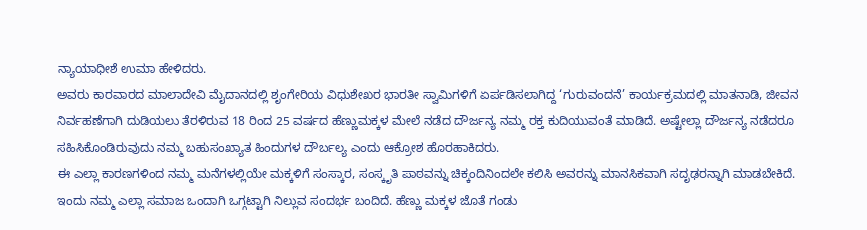ನ್ಯಾಯಾಧೀಶೆ ಉಮಾ ಹೇಳಿದರು.
ಅವರು ಕಾರವಾರದ ಮಾಲಾದೇವಿ ಮೈದಾನದಲ್ಲಿ ಶೃಂಗೇರಿಯ ವಿಧುಶೇಖರ ಭಾರತೀ ಸ್ವಾಮಿಗಳಿಗೆ ಏರ್ಪಡಿಸಲಾಗಿದ್ದ ‘ಗುರುವಂದನೆ’ ಕಾರ್ಯಕ್ರಮದಲ್ಲಿ ಮಾತನಾಡಿ, ಜೀವನ ನಿರ್ವಹಣೆಗಾಗಿ ದುಡಿಯಲು ತೆರಳಿರುವ 18 ರಿಂದ 25 ವರ್ಷದ ಹೆಣ್ಣುಮಕ್ಕಳ ಮೇಲೆ ನಡೆದ ದೌರ್ಜನ್ಯ ನಮ್ಮ ರಕ್ತ ಕುದಿಯುವಂತೆ ಮಾಡಿದೆ. ಅಷ್ಟೇಲ್ಲಾ ದೌರ್ಜನ್ಯ ನಡೆದರೂ ಸಹಿಸಿಕೊಂಡಿರುವುದು ನಮ್ಮ ಬಹುಸಂಖ್ಯಾತ ಹಿಂದುಗಳ ದೌರ್ಬಲ್ಯ ಎಂದು ಆಕ್ರೋಶ ಹೊರಹಾಕಿದರು.
ಈ ಎಲ್ಲಾ ಕಾರಣಗಳಿಂದ ನಮ್ಮ ಮನೆಗಳಲ್ಲಿಯೇ ಮಕ್ಕಳಿಗೆ ಸಂಸ್ಕಾರ, ಸಂಸ್ಕೃತಿ ಪಾಠವನ್ನು ಚಿಕ್ಕಂದಿನಿಂದಲೇ ಕಲಿಸಿ ಅವರನ್ನು ಮಾನಸಿಕವಾಗಿ ಸದೃಢರನ್ನಾಗಿ ಮಾಡಬೇಕಿದೆ. ಇಂದು ನಮ್ಮ ಎಲ್ಲಾ ಸಮಾಜ ಒಂದಾಗಿ ಒಗ್ಗಟ್ಟಾಗಿ ನಿಲ್ಲುವ ಸಂದರ್ಭ ಬಂದಿದೆ. ಹೆಣ್ಣು ಮಕ್ಕಳ ಜೊತೆ ಗಂಡು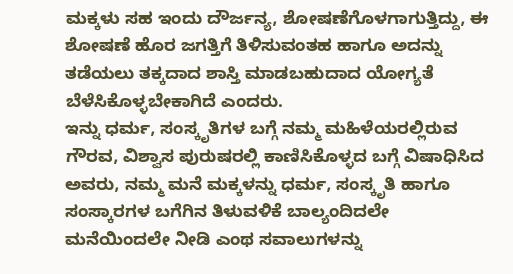ಮಕ್ಕಳು ಸಹ ಇಂದು ದೌರ್ಜನ್ಯ, ಶೋಷಣೆಗೊಳಗಾಗುತ್ತಿದ್ದು, ಈ ಶೋಷಣೆ ಹೊರ ಜಗತ್ತಿಗೆ ತಿಳಿಸುವಂತಹ ಹಾಗೂ ಅದನ್ನು ತಡೆಯಲು ತಕ್ಕದಾದ ಶಾಸ್ತಿ ಮಾಡಬಹುದಾದ ಯೋಗ್ಯತೆ ಬೆಳೆಸಿಕೊಳ್ಳಬೇಕಾಗಿದೆ ಎಂದರು.
ಇನ್ನು ಧರ್ಮ, ಸಂಸ್ಕೃತಿಗಳ ಬಗ್ಗೆ ನಮ್ಮ ಮಹಿಳೆಯರಲ್ಲಿರುವ ಗೌರವ, ವಿಶ್ವಾಸ ಪುರುಷರಲ್ಲಿ ಕಾಣಿಸಿಕೊಳ್ಳದ ಬಗ್ಗೆ ವಿಷಾಧಿಸಿದ ಅವರು, ನಮ್ಮ ಮನೆ ಮಕ್ಕಳನ್ನು ಧರ್ಮ, ಸಂಸ್ಕೃತಿ ಹಾಗೂ ಸಂಸ್ಕಾರಗಳ ಬಗೆಗಿನ ತಿಳುವಳಿಕೆ ಬಾಲ್ಯಂದಿದಲೇ ಮನೆಯಿಂದಲೇ ನೀಡಿ ಎಂಥ ಸವಾಲುಗಳನ್ನು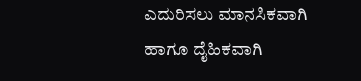ಎದುರಿಸಲು ಮಾನಸಿಕವಾಗಿ ಹಾಗೂ ದೈಹಿಕವಾಗಿ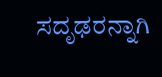ಸದೃಢರನ್ನಾಗಿ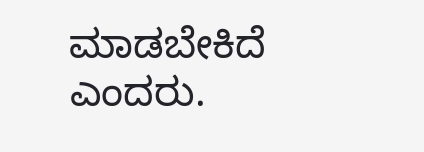ಮಾಡಬೇಕಿದೆ ಎಂದರು.